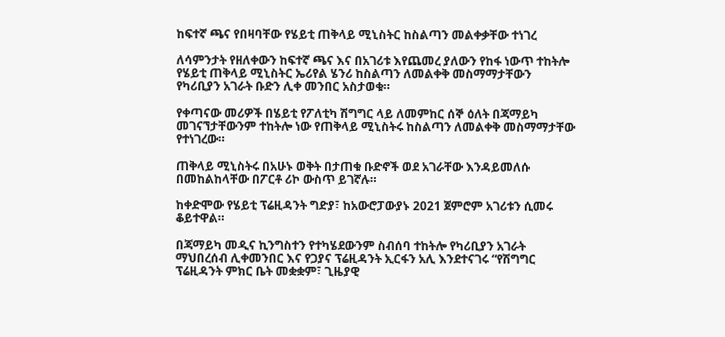ከፍተኛ ጫና የበዛባቸው የሄይቲ ጠቅላይ ሚኒስትር ከስልጣን መልቀቃቸው ተነገረ

ለሳምንታት የዘለቀውን ከፍተኛ ጫና እና በአገሪቱ እየጨመረ ያለውን የከፋ ነውጥ ተከትሎ የሄይቲ ጠቅላይ ሚኒስትር ኤሪየል ሄንሪ ከስልጣን ለመልቀቅ መስማማታቸውን የካሪቢያን አገራት ቡድን ሊቀ መንበር አስታወቁ።

የቀጣናው መሪዎች በሄይቲ የፖለቲካ ሽግግር ላይ ለመምከር ሰኞ ዕለት በጃማይካ መገናኘታቸውንም ተከትሎ ነው የጠቅላይ ሚኒስትሩ ከስልጣን ለመልቀቅ መስማማታቸው የተነገረው።

ጠቅላይ ሚኒስትሩ በአሁኑ ወቅት በታጠቁ ቡድኖች ወደ አገራቸው እንዳይመለሱ በመከልከላቸው በፖርቶ ሪኮ ውስጥ ይገኛሉ።

ከቀድሞው የሄይቲ ፕሬዚዳንት ግድያ፣ ከአውሮፓውያኑ 2021 ጀምሮም አገሪቱን ሲመሩ ቆይተዋል።

በጃማይካ መዲና ኪንግስተን የተካሄደውንም ስብሰባ ተከትሎ የካሪቢያን አገራት ማህበረሰብ ሊቀመንበር እና የጋያና ፕሬዚዳንት ኢርፋን አሊ እንደተናገሩ “የሽግግር ፕሬዚዳንት ምክር ቤት መቋቋም፣ ጊዜያዊ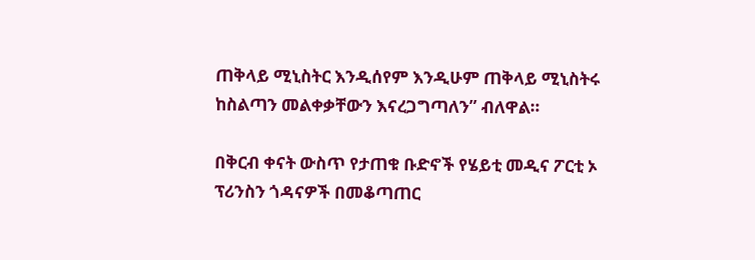ጠቅላይ ሚኒስትር እንዲሰየም እንዲሁም ጠቅላይ ሚኒስትሩ ከስልጣን መልቀቃቸውን እናረጋግጣለን” ብለዋል።

በቅርብ ቀናት ውስጥ የታጠቁ ቡድኖች የሄይቲ መዲና ፖርቲ ኦ ፕሪንስን ጎዳናዎች በመቆጣጠር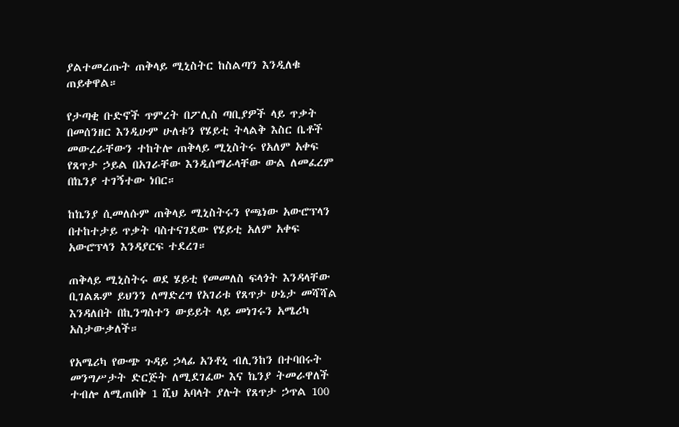ያልተመረጡት ጠቅላይ ሚኒስትር ከስልጣን እንዲለቁ ጠይቀዋል።

የታጣቂ ቡድኖች ጥምረት በፖሊስ ጣቢያዎች ላይ ጥቃት በመሰንዘር እንዲሁም ሁለቱን የሄይቲ ትላልቅ እስር ቤቶች መውረራቸውን ተከትሎ ጠቅላይ ሚኒስትሩ የአለም አቀፍ የጸጥታ ኃይል በአገራቸው እንዲሰማራላቸው ውል ለመፈረም በኬንያ ተገኝተው ነበር።

ከኬንያ ሲመለሱም ጠቅላይ ሚኒስትሩን የጫነው አውሮፕላን በተከተታይ ጥቃት ባስተናገደው የሄይቲ አለም አቀፍ አውሮፕላን እንዳያርፍ ተደረገ።

ጠቅላይ ሚኒስትሩ ወደ ሄይቲ የመመለስ ፍላጎት እንዳላቸው ቢገልጹም ይህንን ለማድረግ የአገሪቱ የጸጥታ ሁኔታ መሻሻል እንዳለበት በኪንግስተን ውይይት ላይ መነገሩን አሜሪካ አስታውቃለች።

የአሜሪካ የውጭ ጉዳይ ኃላፊ አንቶኒ ብሊንከን በተባበሩት መንግሥታት ድርጅት ለሚደገፈው እና ኬንያ ትመራዋለች ተብሎ ለሚጠበቅ 1 ሺህ አባላት ያሉት የጸጥታ ኃጥል 100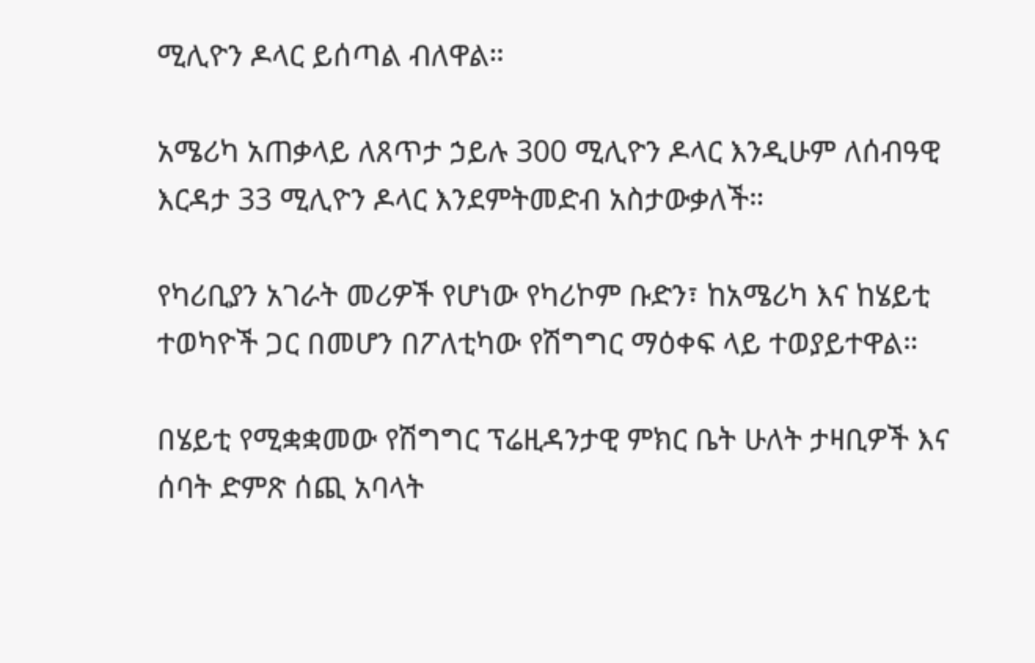ሚሊዮን ዶላር ይሰጣል ብለዋል።

አሜሪካ አጠቃላይ ለጸጥታ ኃይሉ 300 ሚሊዮን ዶላር እንዲሁም ለሰብዓዊ እርዳታ 33 ሚሊዮን ዶላር እንደምትመድብ አስታውቃለች።

የካሪቢያን አገራት መሪዎች የሆነው የካሪኮም ቡድን፣ ከአሜሪካ እና ከሄይቲ ተወካዮች ጋር በመሆን በፖለቲካው የሽግግር ማዕቀፍ ላይ ተወያይተዋል።

በሄይቲ የሚቋቋመው የሽግግር ፕሬዚዳንታዊ ምክር ቤት ሁለት ታዛቢዎች እና ሰባት ድምጽ ሰጪ አባላት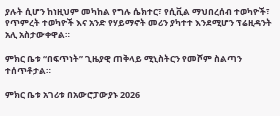ያሉት ሲሆን ከነዚህም መካከል የግሉ ሴክተር፣ የሲቪል ማህበረሰብ ተወካዮች፣ የጥምረት ተወካዮች እና አንድ የሃይማኖት መሪን ያካተተ እንደሚሆን ፕሬዚዳንት አሊ አስታውቀዋል።

ምክር ቤቱ “በፍጥነት” ጊዜያዊ ጠቅላይ ሚኒስትርን የመሾም ስልጣን ተሰጥቶታል።

ምክር ቤቱ አገሪቱ በአውሮፓውያኑ 2026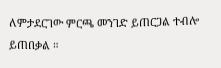ለምታደርገው ምርጫ መንገድ ይጠርጋል ተብሎ ይጠበቃል ።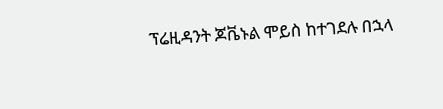ፕሬዚዳንት ጆቬኑል ሞይስ ከተገደሉ በኋላ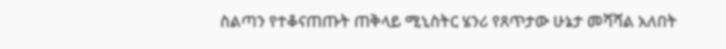ስልጣን የተቆናጠጡት ጠቅላይ ሚኒስትር ሄንሪ የጸጥታው ሁኔታ መሻሻል አለበት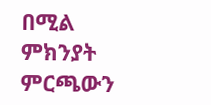በሚል ምክንያት ምርጫውን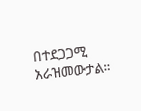በተደጋጋሚ አራዝመውታል።